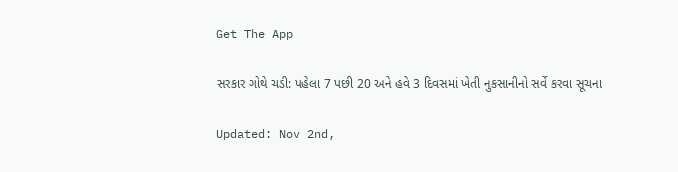Get The App

સરકાર ગોથે ચડી: પહેલા 7 પછી 20 અને હવે 3 દિવસમાં ખેતી નુકસાનીનો સર્વે કરવા સૂચના

Updated: Nov 2nd,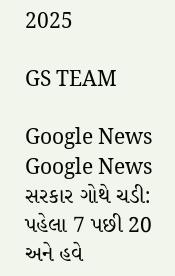2025

GS TEAM

Google News
Google News
સરકાર ગોથે ચડી: પહેલા 7 પછી 20 અને હવે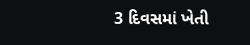3 દિવસમાં ખેતી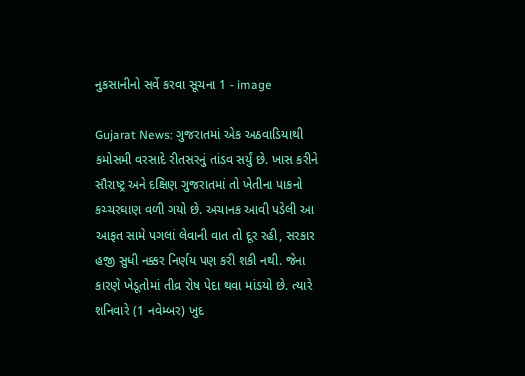નુકસાનીનો સર્વે કરવા સૂચના 1 - image

Gujarat News: ગુજરાતમાં એક અઠવાડિયાથી કમોસમી વરસાદે રીતસરનું તાંડવ સર્યું છે. ખાસ કરીને સૌરાષ્ટ્ર અને દક્ષિણ ગુજરાતમાં તો ખેતીના પાકનો કચ્ચરઘાણ વળી ગયો છે. અચાનક આવી પડેલી આ આફત સામે પગલાં લેવાની વાત તો દૂર રહી, સરકાર હજી સુધી નક્કર નિર્ણય પણ કરી શકી નથી. જેના કારણે ખેડૂતોમાં તીવ્ર રોષ પેદા થવા માંડયો છે. ત્યારે શનિવારે (1 નવેમ્બર) ખુદ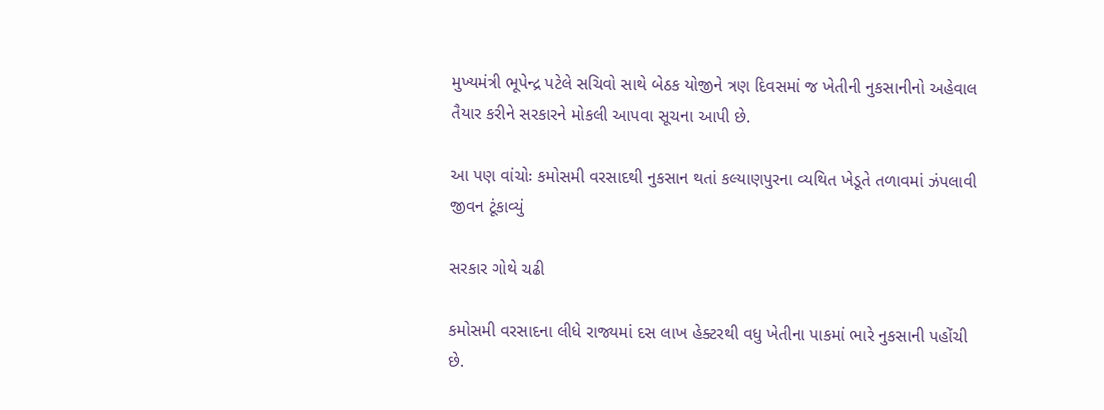મુખ્યમંત્રી ભૂપેન્દ્ર પટેલે સચિવો સાથે બેઠક યોજીને ત્રણ દિવસમાં જ ખેતીની નુકસાનીનો અહેવાલ તૈયાર કરીને સરકારને મોકલી આપવા સૂચના આપી છે.

આ પણ વાંચોઃ કમોસમી વરસાદથી નુકસાન થતાં કલ્યાણપુરના વ્યથિત ખેડૂતે તળાવમાં ઝંપલાવી જીવન ટૂંકાવ્યું

સરકાર ગોથે ચઢી

કમોસમી વરસાદના લીધે રાજ્યમાં દસ લાખ હેક્ટરથી વધુ ખેતીના પાકમાં ભારે નુકસાની પહોંચી છે.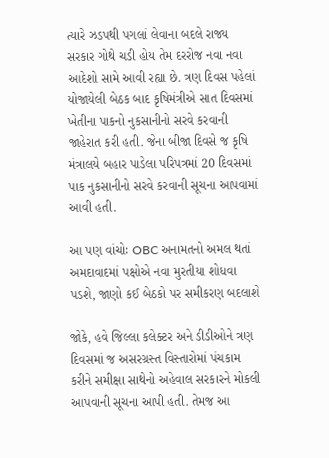ત્યારે ઝડપથી પગલાં લેવાના બદલે રાજ્ય સરકાર ગોથે ચડી હોય તેમ દરરોજ નવા નવા આદેશો સામે આવી રહ્યા છે. ત્રણ દિવસ પહેલાં યોજાયેલી બેઠક બાદ કૃષિમંત્રીએ સાત દિવસમાં ખેતીના પાકનો નુકસાનીનો સરવે કરવાની જાહેરાત કરી હતી. જેના બીજા દિવસે જ કૃષિ મંત્રાલયે બહાર પાડેલા પરિપત્રમાં 20 દિવસમાં પાક નુકસાનીનો સરવે કરવાની સૂચના આપવામાં આવી હતી.

આ પણ વાંચોઃ OBC અનામતનો અમલ થતાં અમદાવાદમાં પક્ષોએ નવા મુરતીયા શોધવા પડશે, જાણો કઈ બેઠકો પર સમીકરણ બદલાશે

જોકે, હવે જિલ્લા કલેક્ટર અને ડીડીઓને ત્રણ દિવસમાં જ અસરગ્રસ્ત વિસ્તારોમાં પંચકામ કરીને સમીક્ષા સાથેનો અહેવાલ સરકારને મોકલી આપવાની સૂચના આપી હતી. તેમજ આ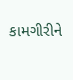કામગીરીને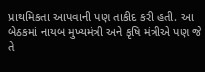પ્રાથમિકતા આપવાની પણ તાકીદ કરી હતી. આ બેઠકમાં નાયબ મુખ્યમંત્રી અને કૃષિ મંત્રીએ પણ જે તે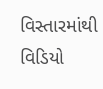વિસ્તારમાંથી વિડિયો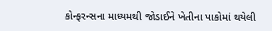કોન્ફરન્સના માધ્યમથી જોડાઈને ખેતીના પાકોમાં થયેલી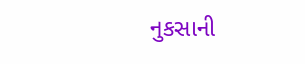નુકસાની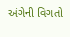અંગેની વિગતો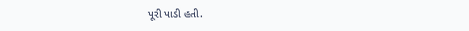પૂરી પાડી હતી.